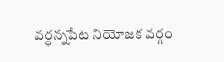వర్ధన్నపేట నియోజక వర్గం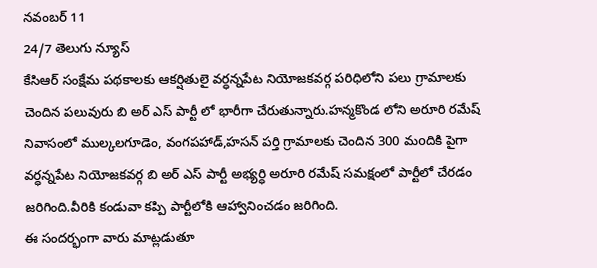నవంబర్ 11
24/7 తెలుగు న్యూస్
కేసిఆర్ సంక్షేమ పథకాలకు ఆకర్షితులై వర్ధన్నపేట నియోజకవర్గ పరిధిలోని పలు గ్రామాలకు చెందిన పలువురు బి అర్ ఎస్ పార్టీ లో భారీగా చేరుతున్నారు.హన్మకొండ లోని అరూరి రమేష్ నివాసంలో ముల్కలగూడెం, వంగపహాడ్,హసన్ పర్తి గ్రామాలకు చెందిన 300 మoదికి పైగా వర్ధన్నపేట నియోజకవర్గ బి అర్ ఎస్ పార్టీ అభ్యర్ధి అరూరి రమేష్ సమక్షంలో పార్టీలో చేరడం జరిగింది.వీరికి కండువా కప్పి పార్టీలోకి ఆహ్వానించడం జరిగింది.
ఈ సందర్భంగా వారు మాట్లడుతూ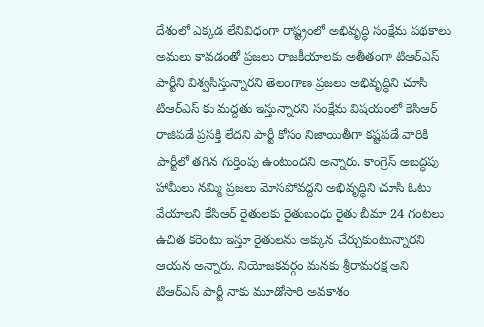దేశంలో ఎక్కడ లేనివిధంగా రాష్ట్రంలో అభివృద్ధి సంక్షేమ పథకాలు అమలు కావడంతో ప్రజలు రాజకీయాలకు అతీతంగా టిఆర్ఎస్ పార్టీని విశ్వసిస్తున్నారని తెలంగాణ ప్రజలు అభివృద్ధిని చూసి టిఆర్ఎస్ కు మద్దతు ఇస్తున్నారని సంక్షేమ విషయంలో కెసిఆర్ రాజిపడే ప్రసక్తి లేదని పార్టీ కోసం నిజాయితీగా కష్టపడే వారికి పార్టీలో తగిన గుర్తింపు ఉంటుందని అన్నారు. కాంగ్రెస్ అబద్ధపు హామీలు నమ్మి ప్రజలు మోసపోవద్దని అభివృద్ధిని చూసి ఓటు వేయాలని కేసిఆర్ రైతులకు రైతుబంధు రైతు బీమా 24 గంటలు ఉచిత కరెంటు ఇస్తూ రైతులను అక్కున చేర్చుకుంటున్నారని ఆయన అన్నారు. నియోజకవర్గం మనకు శ్రీరామరక్ష అని టిఆర్ఎస్ పార్టీ నాకు మూడోసారి అవకాశం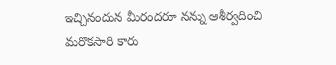ఇచ్చినందున మీరందరూ నన్ను ఆశీర్వదించి మరొకసారి కారు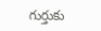గుర్తుకు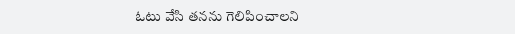ఓటు వేసి తనను గెలిపించాలని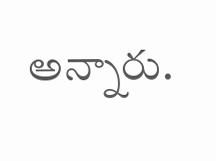అన్నారు.